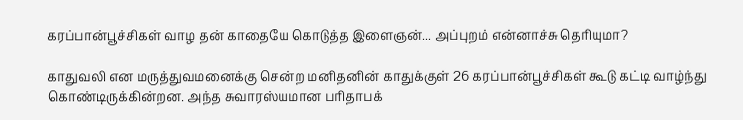கரப்பான்பூச்சிகள் வாழ தன் காதையே கொடுத்த இளைஞன்... அப்புறம் என்னாச்சு தெரியுமா?

காதுவலி என மருத்துவமனைக்கு சென்ற மனிதனின் காதுக்குள் 26 கரப்பான்பூச்சிகள் கூடு கட்டி வாழ்ந்து கொண்டிருக்கின்றன. அந்த சுவாரஸ்யமான பரிதாபக்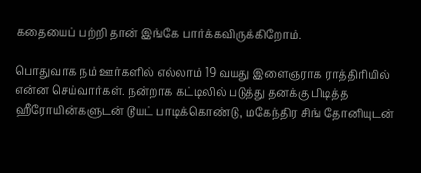கதையைப் பற்றி தான் இங்கே பார்க்கவிருக்கிறோம்.

பொதுவாக நம் ஊர்களில் எல்லாம் 19 வயது இளைஞராக ராத்திரியில் என்ன செய்வார்கள். நன்றாக கட்டிலில் படுத்து தனக்கு பிடித்த ஹீரோயின்களுடன் டூயட் பாடிக்கொண்டு, மகேந்திர சிங் தோனியுடன்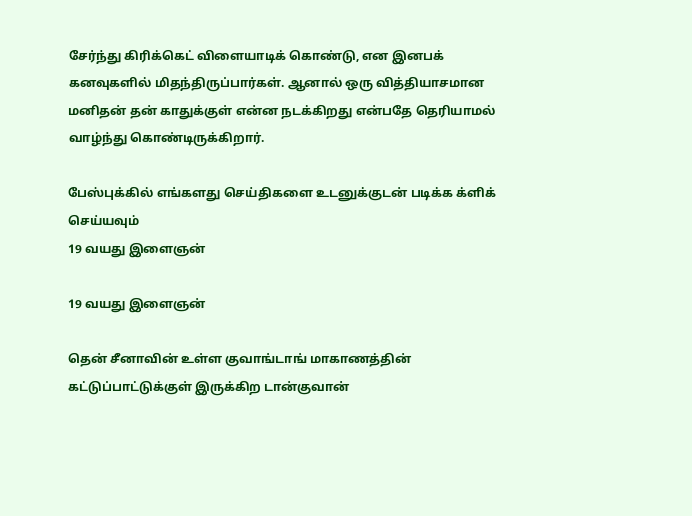சேர்ந்து கிரிக்கெட் விளையாடிக் கொண்டு, என இனபக் கனவுகளில் மிதந்திருப்பார்கள். ஆனால் ஒரு வித்தியாசமான மனிதன் தன் காதுக்குள் என்ன நடக்கிறது என்பதே தெரியாமல் வாழ்ந்து கொண்டிருக்கிறார்.

பேஸ்புக்கில் எங்களது செய்திகளை உடனுக்குடன் படிக்க க்ளிக் செய்யவும்
19 வயது இளைஞன்

19 வயது இளைஞன்

தென் சீனாவின் உள்ள குவாங்டாங் மாகாணத்தின் கட்டுப்பாட்டுக்குள் இருக்கிற டான்குவான்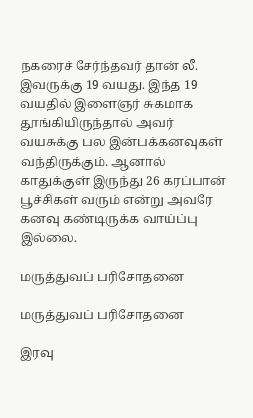நகரைச் சேர்ந்தவர் தான் லீ. இவருக்கு 19 வயது. இந்த 19 வயதில் இளைஞர் சுகமாக தூங்கியிருந்தால் அவர் வயசுக்கு பல இன்பக்கனவுகள் வந்திருக்கும். ஆனால் காதுக்குள் இருந்து 26 கரப்பான் பூச்சிகள் வரும் என்று அவரே கனவு கண்டிருக்க வாய்ப்பு இல்லை.

மருத்துவப் பரிசோதனை

மருத்துவப் பரிசோதனை

இரவு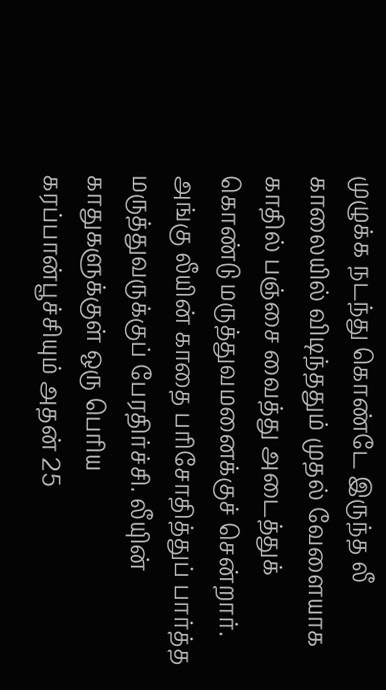முழுக்க நடந்து கொண்டே இருந்த லீ காலையில் விடிந்ததும் முதல் வேளையாக காதில் பஞ்சை வைத்து அடைத்துக் கொண்டு மருத்துவமனைக்குச் சென்றார். அங்கு லீயின் காதை பரிசோதித்துப் பார்த்த மருத்துவருக்குப் பேரதிர்ச்சி. லீயுின் காதுகளுக்குள் ஒரு பெரிய கரப்பான்பூச்சியும் அதன் 25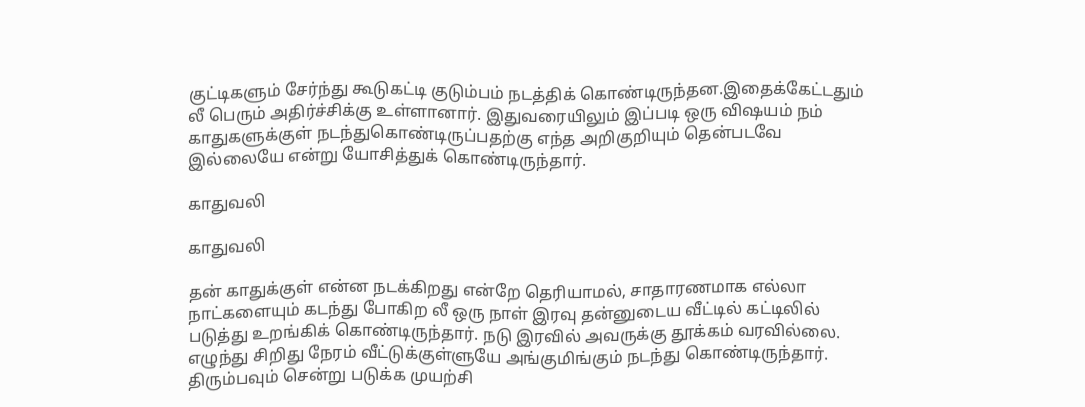குட்டிகளும் சேர்ந்து கூடுகட்டி குடும்பம் நடத்திக் கொண்டிருந்தன.இதைக்கேட்டதும் லீ பெரும் அதிர்ச்சிக்கு உள்ளானார். இதுவரையிலும் இப்படி ஒரு விஷயம் நம் காதுகளுக்குள் நடந்துகொண்டிருப்பதற்கு எந்த அறிகுறியும் தென்படவே இல்லையே என்று யோசித்துக் கொண்டிருந்தார்.

காதுவலி

காதுவலி

தன் காதுக்குள் என்ன நடக்கிறது என்றே தெரியாமல், சாதாரணமாக எல்லா நாட்களையும் கடந்து போகிற லீ ஒரு நாள் இரவு தன்னுடைய வீட்டில் கட்டிலில் படுத்து உறங்கிக் கொண்டிருந்தார். நடு இரவில் அவருக்கு தூக்கம் வரவில்லை. எழுந்து சிறிது நேரம் வீட்டுக்குள்ளுயே அங்குமிங்கும் நடந்து கொண்டிருந்தார். திரும்பவும் சென்று படுக்க முயற்சி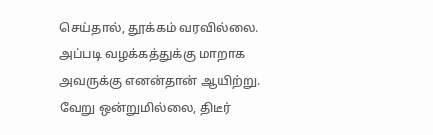செய்தால், தூக்கம் வரவில்லை. அப்படி வழக்கத்துக்கு மாறாக அவருக்கு எனன்தான் ஆயிற்று. வேறு ஒன்றுமில்லை, திடீர்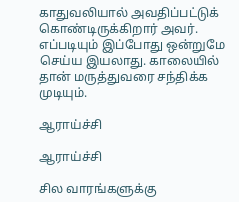காதுவலியால் அவதிப்பட்டுக் கொண்டிருக்கிறார் அவர். எப்படியும் இப்போது ஒன்றுமே செய்ய இயலாது. காலையில் தான் மருத்துவரை சந்திக்க முடியும்.

ஆராய்ச்சி

ஆராய்ச்சி

சில வாரங்களுக்கு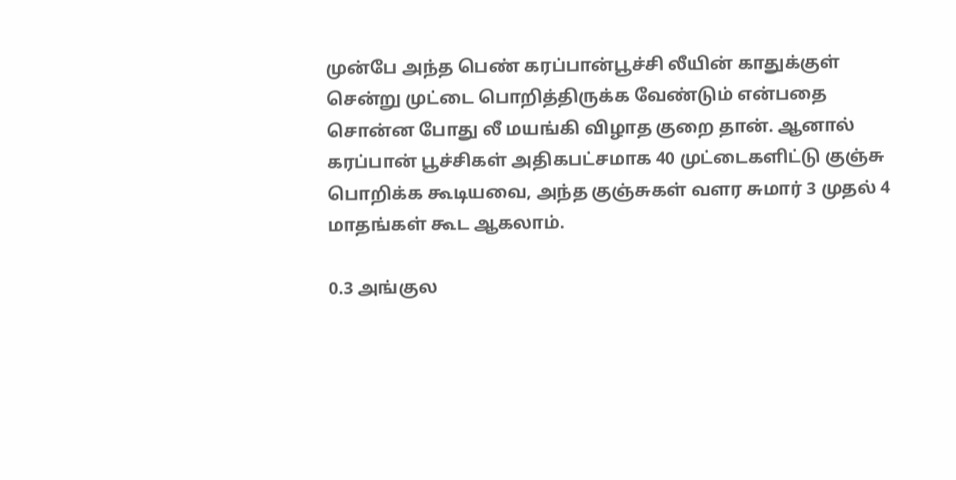முன்பே அந்த பெண் கரப்பான்பூச்சி லீயின் காதுக்குள் சென்று முட்டை பொறித்திருக்க வேண்டும் என்பதை சொன்ன போது லீ மயங்கி விழாத குறை தான். ஆனால் கரப்பான் பூச்சிகள் அதிகபட்சமாக 40 முட்டைகளிட்டு குஞ்சு பொறிக்க கூடியவை, அந்த குஞ்சுகள் வளர சுமார் 3 முதல் 4 மாதங்கள் கூட ஆகலாம்.

0.3 அங்குல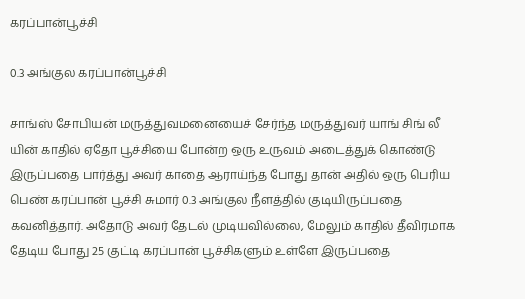கரப்பான்பூச்சி

0.3 அங்குல கரப்பான்பூச்சி

சாங்ஸ் சோபியன் மருத்துவமனையைச் சேர்ந்த மருத்துவர் யாங் சிங் லீ யின் காதில் ஏதோ பூச்சியை போன்ற ஒரு உருவம் அடைத்துக் கொண்டு இருப்பதை பார்த்து அவர் காதை ஆராய்ந்த போது தான் அதில் ஒரு பெரிய பெண் கரப்பான் பூச்சி சுமார் 0.3 அங்குல நீளத்தில் குடியிருப்பதை கவனித்தார். அதோடு அவர் தேடல் முடியவில்லை, மேலும் காதில் தீவிரமாக தேடிய போது 25 குட்டி கரப்பான் பூச்சிகளும் உள்ளே இருப்பதை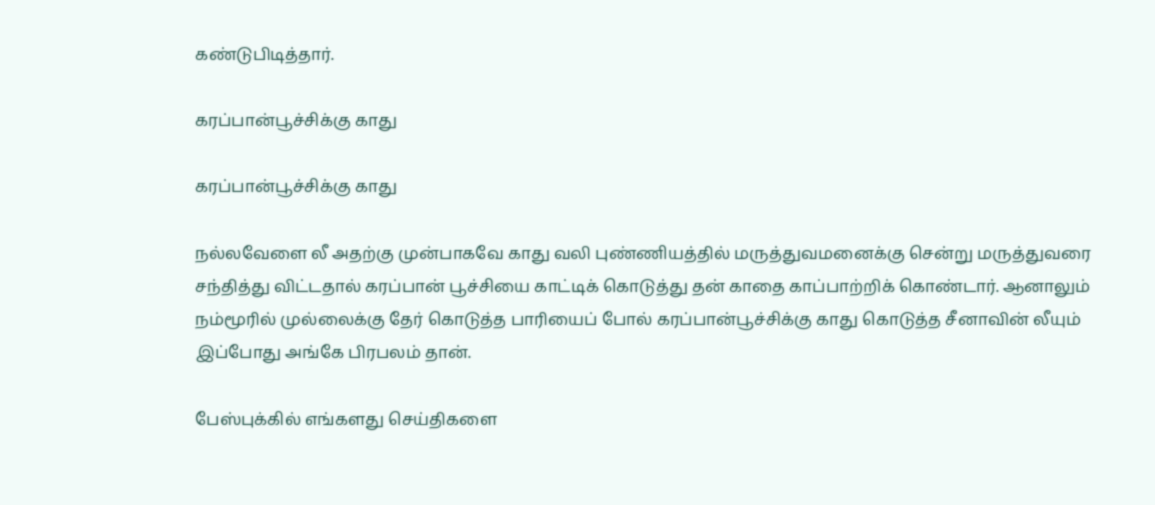கண்டுபிடித்தார்.

கரப்பான்பூச்சிக்கு காது

கரப்பான்பூச்சிக்கு காது

நல்லவேளை லீ அதற்கு முன்பாகவே காது வலி புண்ணியத்தில் மருத்துவமனைக்கு சென்று மருத்துவரை சந்தித்து விட்டதால் கரப்பான் பூச்சியை காட்டிக் கொடுத்து தன் காதை காப்பாற்றிக் கொண்டார். ஆனாலும் நம்மூரில் முல்லைக்கு தேர் கொடுத்த பாரியைப் போல் கரப்பான்பூச்சிக்கு காது கொடுத்த சீனாவின் லீயும் இப்போது அங்கே பிரபலம் தான்.

பேஸ்புக்கில் எங்களது செய்திகளை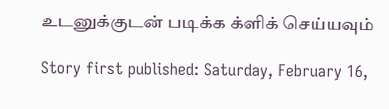உடனுக்குடன் படிக்க க்ளிக் செய்யவும்

Story first published: Saturday, February 16,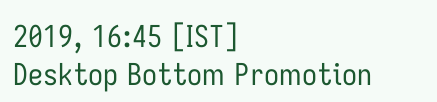2019, 16:45 [IST]
Desktop Bottom Promotion